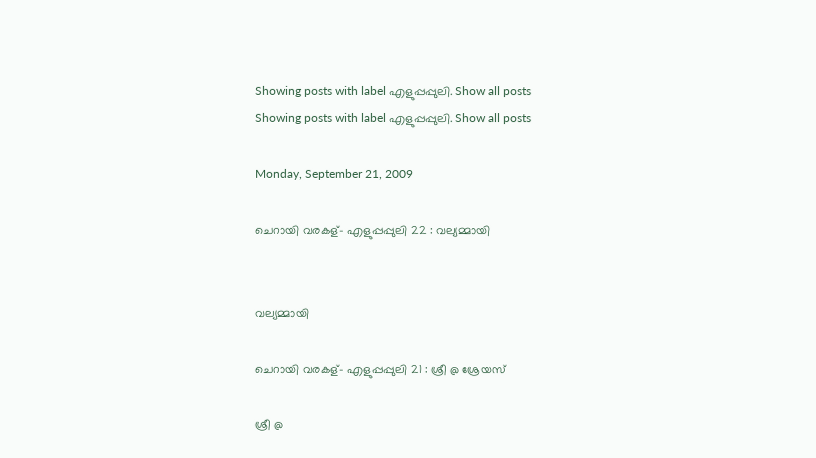Showing posts with label എളുപ്പപ്പുലി. Show all posts
Showing posts with label എളുപ്പപ്പുലി. Show all posts

Monday, September 21, 2009

ചെറായി വരകള്- എളുപ്പപ്പുലി 22 : വല്യമ്മായി


വല്യമ്മായി

ചെറായി വരകള്- എളുപ്പപ്പുലി 21 : ശ്രീ @ ശ്രേയസ്

ശ്രീ @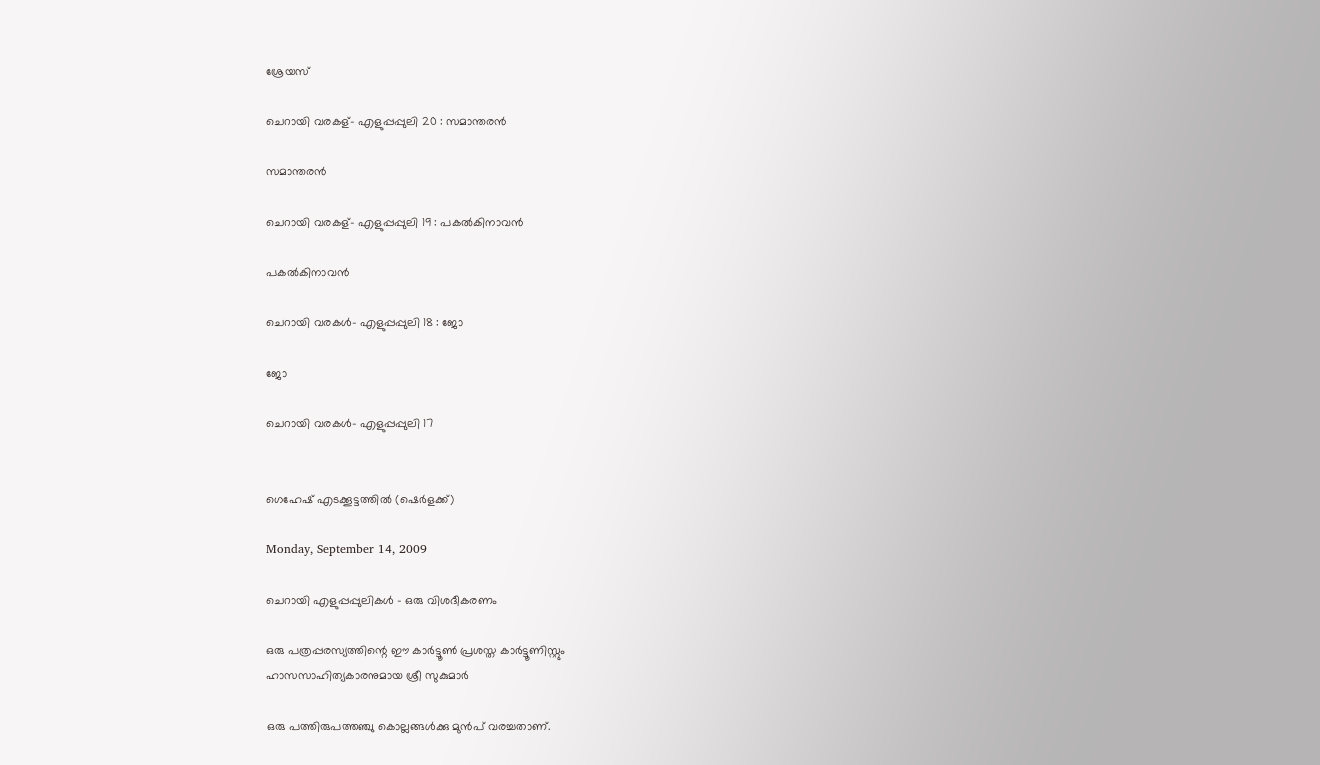ശ്രേയസ്

ചെറായി വരകള്- എളുപ്പപ്പുലി 20 : സമാന്തരന്‍

സമാന്തരന്‍

ചെറായി വരകള്- എളുപ്പപ്പുലി 19 : പകല്‍കിനാവന്‍

പകല്‍കിനാവന്‍

ചെറായി വരകള്‍- എളുപ്പപ്പുലി 18 : ജോ

ജോ

ചെറായി വരകള്‍- എളുപ്പപ്പുലി 17


ഗെഹേഷ് എടക്കൂട്ടത്തില്‍ (ഷെര്‍ളക്ക്)

Monday, September 14, 2009

ചെറായി എളുപ്പപ്പുലികള്‍ - ഒരു വിശദീകരണം

ഒരു പത്രപ്പരസ്യത്തിന്റെ ഈ കാര്‍ട്ടൂണ്‍ പ്രശസ്ത കാര്‍ട്ടൂണിസ്റ്റും
ഹാസസാഹിത്യകാരനുമായ ശ്രീ സുകുമാര്‍

ഒരു പത്തിരുപത്തഞ്ചു കൊല്ലങ്ങള്‍ക്കു മുന്‍പ് വരച്ചതാണ്.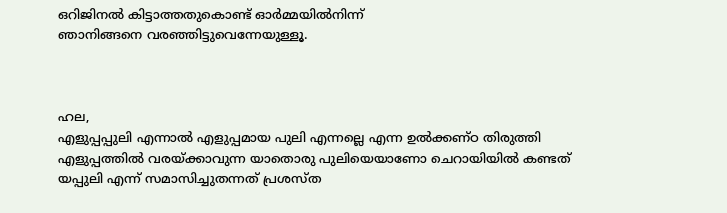ഒറിജിനല്‍ കിട്ടാത്തതുകൊണ്ട് ഓര്‍മ്മയില്‍നിന്ന്
ഞാനിങ്ങനെ വരഞ്ഞിട്ടുവെന്നേയുള്ളൂ.



ഹല,
എളുപ്പപ്പുലി എന്നാല്‍ എളുപ്പമായ പുലി എന്നല്ലെ എന്ന ഉല്‍ക്കണ്ഠ തിരുത്തി എളുപ്പത്തില്‍ വരയ്ക്കാവുന്ന യാതൊരു പുലിയെയാണോ ചെറായിയില്‍ കണ്ടത് യപ്പുലി എന്ന് സമാസിച്ചുതന്നത് പ്രശസ്ത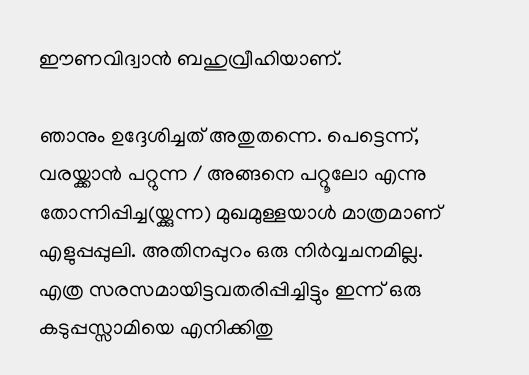ഈണവിദ്വാന്‍ ബഹുവ്രീഹിയാണ്.

ഞാനും ഉദ്ദേശിച്ചത് അതുതന്നെ. പെട്ടെന്ന്, വരയ്ക്കാന്‍ പറ്റുന്ന / അങ്ങനെ പറ്റൂലോ എന്നു തോന്നിപ്പിച്ച(യ്ക്കുന്ന) മുഖമുള്ളയാള്‍ മാത്രമാണ് എളുപ്പപ്പുലി. അതിനപ്പുറം ഒരു നിര്‍വ്വചനമില്ല. എത്ര സരസമായിട്ടവതരിപ്പിച്ചിട്ടും ഇന്ന് ഒരു കടുപ്പസ്സാമിയെ എനിക്കിതു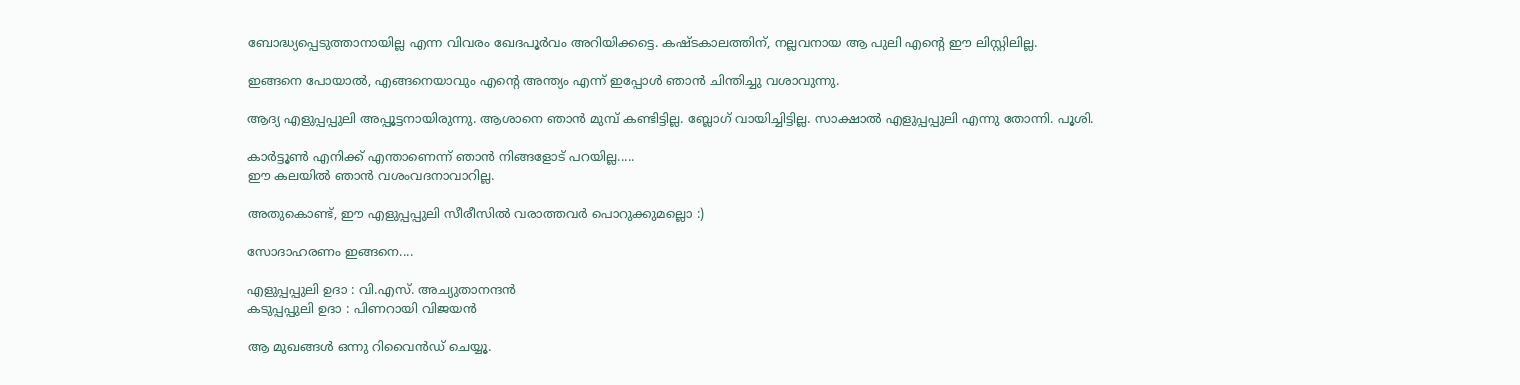ബോദ്ധ്യപ്പെടുത്താനായില്ല എന്ന വിവരം ഖേദപൂര്‍വം അറിയിക്കട്ടെ. കഷ്ടകാലത്തിന്, നല്ലവനായ ആ പുലി എന്റെ ഈ ലിസ്റ്റിലില്ല.

ഇങ്ങനെ പോയാല്‍, എങ്ങനെയാവും എന്റെ അന്ത്യം എന്ന് ഇപ്പോള്‍ ഞാന്‍ ചിന്തിച്ചു വശാവുന്നു.

ആദ്യ എളുപ്പപ്പുലി അപ്പൂട്ടനായിരുന്നു. ആശാനെ ഞാന്‍ മുമ്പ് കണ്ടിട്ടില്ല. ബ്ലോഗ് വായിച്ചിട്ടില്ല. സാക്ഷാല്‍ എളുപ്പപ്പുലി എന്നു തോന്നി. പൂശി.

കാര്‍ട്ടൂണ്‍ എനിക്ക് എന്താണെന്ന് ഞാന്‍ നിങ്ങളോട് പറയില്ല.....
ഈ കലയില്‍ ഞാന്‍ വശംവദനാവാറില്ല.

അതുകൊണ്ട്, ഈ എളുപ്പപ്പുലി സീരീസില്‍ വരാത്തവര്‍ പൊറുക്കുമല്ലൊ :)

സോദാഹരണം ഇങ്ങനെ....

എളുപ്പപ്പുലി ഉദാ : വി.എസ്. അച്യുതാനന്ദന്‍
കടുപ്പപ്പുലി ഉദാ : പിണറായി വിജയന്‍

ആ മുഖങ്ങള്‍ ഒന്നു റിവൈന്‍ഡ് ചെയ്യൂ.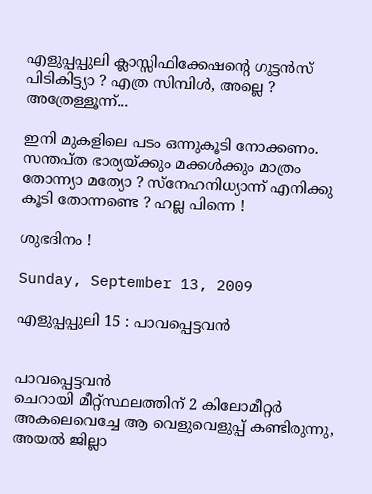എളുപ്പപ്പുലി ക്ലാസ്സിഫിക്കേഷന്റെ ഗുട്ടന്‍സ് പിടികിട്ട്യാ ? എത്ര സിമ്പിള്‍, അല്ലെ ? അത്രേള്ളൂന്ന്...

ഇനി മുകളിലെ പടം ഒന്നുകൂടി നോക്കണം. സന്തപ്ത ഭാര്യയ്ക്കും മക്കള്‍ക്കും മാത്രം തോന്ന്യാ മത്യോ ? സ്നേഹനിധ്യാന്ന് എനിക്കു കൂടി തോന്നണ്ടെ ? ഹല്ല പിന്നെ !

ശുഭദിനം !

Sunday, September 13, 2009

എളുപ്പപ്പുലി 15 : പാവപ്പെട്ടവന്‍


പാവപ്പെട്ടവന്‍
ചെറായി മീറ്റ്സ്ഥലത്തിന് 2 കിലോമീറ്റര്‍ അകലെവെച്ചേ ആ വെളുവെളുപ്പ് കണ്ടിരുന്നു, അയല്‍ ജില്ലാ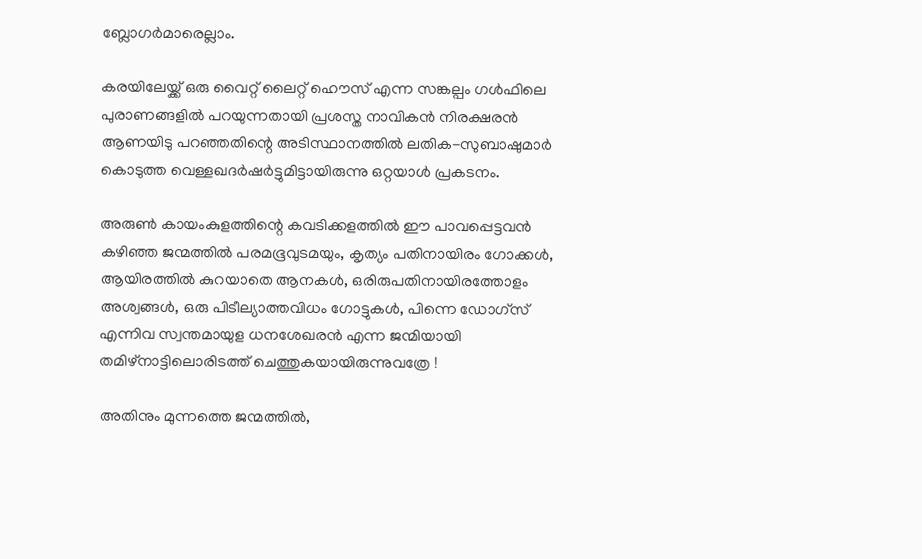ബ്ലോഗര്‍മാരെല്ലാം.

കരയിലേയ്ക്ക് ഒരു വൈറ്റ് ലൈറ്റ് ഹൌസ് എന്ന സങ്കല്പം ഗള്‍ഫിലെ പുരാണങ്ങളില്‍ പറയുന്നതായി പ്രശസ്ത നാവികന്‍ നിരക്ഷരന്‍ ആണയിടു പറഞ്ഞതിന്റെ അടിസ്ഥാനത്തില്‍ ലതിക-സുബാഷുമാര്‍ കൊടുത്ത വെള്ളഖദര്‍ഷര്‍ട്ടുമിട്ടായിരുന്നു ഒറ്റയാള്‍ പ്രകടനം.

അരുണ്‍ കായംകുളത്തിന്റെ കവടിക്കളത്തില്‍ ഈ പാവപ്പെട്ടവന്‍ കഴിഞ്ഞ ജന്മത്തില്‍ പരമഭൂവുടമയും, കൃത്യം പതിനായിരം ഗോക്കള്‍, ആയിരത്തില്‍ കുറയാതെ ആനകള്‍, ഒരിരുപതിനായിരത്തോളം അശ്വങ്ങള്‍, ഒരു പിടീല്യാത്തവിധം ഗോട്ടുകള്‍, പിന്നെ ഡോഗ്സ് എന്നിവ സ്വന്തമായുള ധനശേഖരന്‍ എന്ന ജന്മിയായി തമിഴ്നാട്ടിലൊരിടത്ത് ചെത്തുകയായിരുന്നുവത്രേ !

അതിനും മുന്നത്തെ ജന്മത്തില്‍,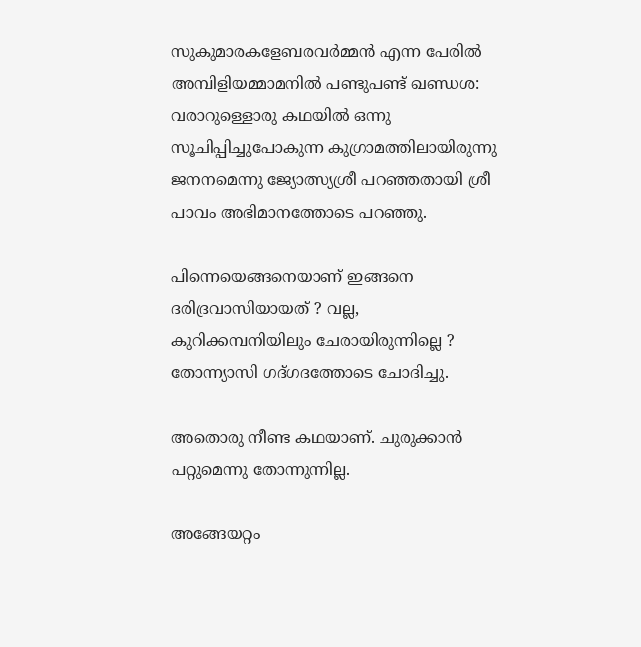സുകുമാരകളേബരവര്‍മ്മന്‍ എന്ന പേരില്‍ അമ്പിളിയമ്മാമനില്‍ പണ്ടുപണ്ട് ഖണ്ഡശ: വരാറുള്ളൊരു കഥയില്‍ ഒന്നു സൂചിപ്പിച്ചുപോകുന്ന കുഗ്രാമത്തിലായിരുന്നു ജനനമെന്നു ജ്യോത്സ്യശ്രീ പറഞ്ഞതായി ശ്രീ പാവം അഭിമാനത്തോടെ പറഞ്ഞു.

പിന്നെയെങ്ങനെയാണ് ഇങ്ങനെ ദരിദ്രവാസിയായത് ? വല്ല, കുറിക്കമ്പനിയിലും ചേരായിരുന്നില്ലെ ?
തോന്ന്യാസി ഗദ്ഗദത്തോടെ ചോദിച്ചു.

അതൊരു നീണ്ട കഥയാണ്. ചുരുക്കാന്‍ പറ്റുമെന്നു തോന്നുന്നില്ല.

അങ്ങേയറ്റം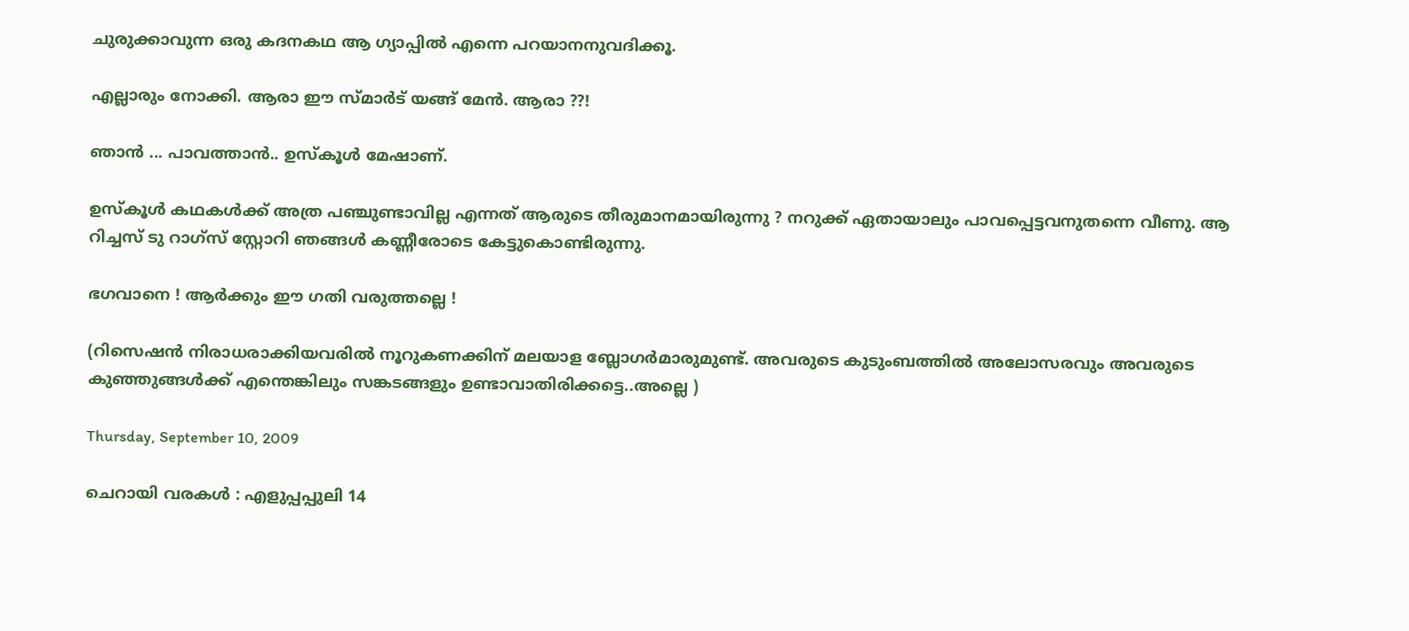ചുരുക്കാവുന്ന ഒരു കദനകഥ ആ ഗ്യാപ്പില്‍ എന്നെ പറയാനനുവദിക്കൂ.

എല്ലാരും നോക്കി. ആരാ ഈ സ്മാര്‍ട് യങ്ങ് മേന്‍. ആരാ ??!

ഞാന്‍ ... പാവത്താന്‍.. ഉസ്കൂള്‍ മേഷാണ്.

ഉസ്കൂള്‍ കഥകള്‍ക്ക് അത്ര പഞ്ചുണ്ടാവില്ല എന്നത് ആരുടെ തീരുമാനമായിരുന്നു ? നറുക്ക് ഏതായാലും പാവപ്പെട്ടവനുതന്നെ വീണു. ആ
റിച്ചസ് ടു റാഗ്സ് സ്റ്റോറി ഞങ്ങള്‍ കണ്ണീരോടെ കേട്ടുകൊണ്ടിരുന്നു.

ഭഗവാനെ ! ആര്‍ക്കും ഈ ഗതി വരുത്തല്ലെ !

(റിസെഷന്‍ നിരാധരാക്കിയവരില്‍ നൂറുകണക്കിന് മലയാള ബ്ലോഗര്‍മാരുമുണ്ട്. അവരുടെ കുടുംബത്തില്‍ അലോസരവും അവരുടെ കുഞ്ഞുങ്ങള്‍ക്ക് എന്തെങ്കിലും സങ്കടങ്ങളും ഉണ്ടാവാതിരിക്കട്ടെ..അല്ലെ )

Thursday, September 10, 2009

ചെറായി വരകള്‍ : എളുപ്പപ്പുലി 14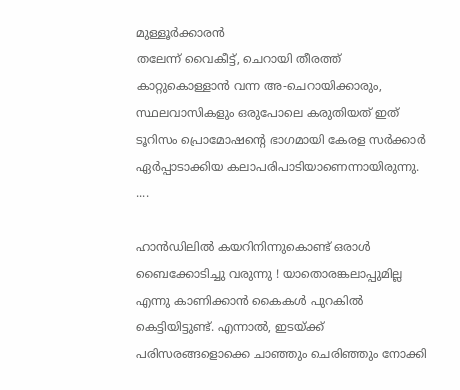മുള്ളൂര്‍ക്കാരന്‍
തലേന്ന് വൈകീട്ട്, ചെറായി തീരത്ത് കാറ്റുകൊള്ളാന്‍ വന്ന അ-ചെറായിക്കാരും, സ്ഥലവാസികളും ഒരുപോലെ കരുതിയത് ഇത് ടൂറിസം പ്രൊമോഷന്റെ ഭാഗമായി കേരള സര്‍ക്കാര്‍ ഏര്‍പ്പാടാക്കിയ കലാപരിപാടിയാണെന്നായിരുന്നു. ....

ഹാന്‍ഡിലില്‍ കയറിനിന്നുകൊണ്ട് ഒരാള്‍ ബൈക്കോടിച്ചു വരുന്നു ! യാതൊരങ്കലാപ്പുമില്ല എന്നു കാണിക്കാന്‍ കൈകള്‍ പുറകില്‍ കെട്ടിയിട്ടുണ്ട്. എന്നാല്‍, ഇടയ്ക്ക് പരിസരങ്ങളൊക്കെ ചാഞ്ഞും ചെരിഞ്ഞും നോക്കി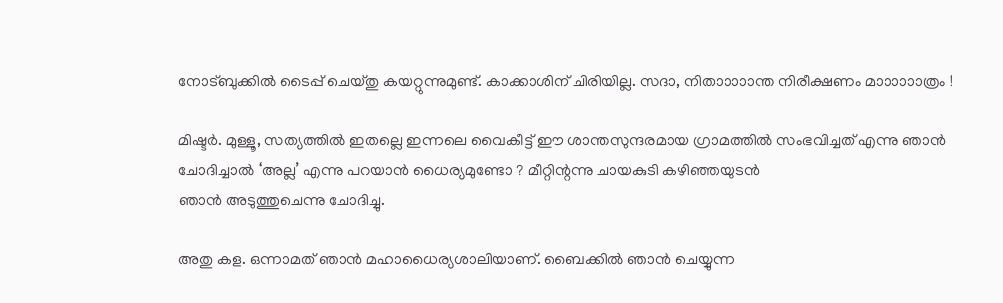നോട്ബുക്കില്‍ ടൈപ്പ് ചെയ്തു കയറ്റുന്നുമുണ്ട്. കാക്കാശിന് ചിരിയില്ല. സദാ, നിതാ‍ാ‍ാ‍ാ‍ാന്ത നിരീക്ഷണം മാ‍ാ‍ാ‍ാ‍ാ‍ാത്രം !

മിഷ്ടര്‍. മുള്ളൂ, സത്യത്തില്‍ ഇതല്ലെ ഇന്നലെ വൈകീട്ട് ഈ ശാന്തസുന്ദരമായ ഗ്രാമത്തില്‍ സംഭവിച്ചത് എന്നു ഞാന്‍ ചോദിച്ചാല്‍ ‘അല്ല’ എന്നു പറയാന്‍ ധൈര്യമുണ്ടോ ? മീറ്റിന്റന്നു ചായകുടി കഴിഞ്ഞയുടന്‍
ഞാന്‍ അടുത്തുചെന്നു ചോദിച്ചു.

അതു കള. ഒന്നാമത് ഞാന്‍ മഹാധൈര്യശാലിയാണ്. ബൈക്കില്‍ ഞാന്‍ ചെയ്യുന്ന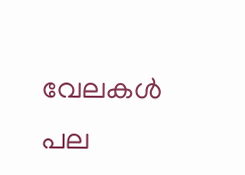വേലകള്‍ പല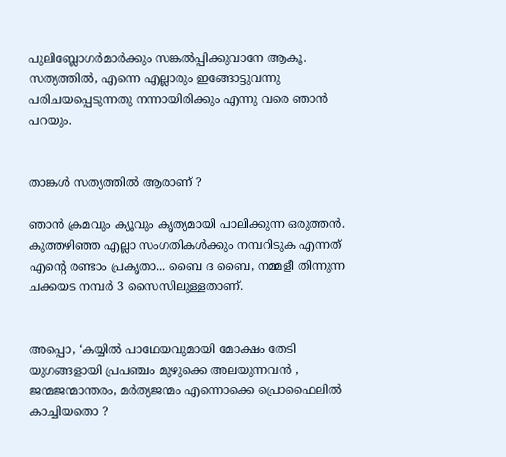പുലിബ്ലോഗര്‍മാര്‍ക്കും സങ്കല്‍പ്പിക്കുവാനേ ആകൂ. സത്യത്തില്‍, എന്നെ എല്ലാരും ഇങ്ങോട്ടുവന്നു പരിചയപ്പെടുന്നതു നന്നായിരിക്കും എന്നു വരെ ഞാന്‍ പറയും.


താങ്കള്‍ സത്യത്തില്‍ ആരാണ് ?

ഞാന്‍ ക്രമവും ക്യൂവും കൃത്യമായി പാലിക്കുന്ന ഒരുത്തന്‍. കുത്തഴിഞ്ഞ എല്ലാ സംഗതികള്‍ക്കും നമ്പറിടുക എന്നത് എന്റെ രണ്ടാം പ്രകൃതാ... ബൈ ദ ബൈ, നമ്മളീ തിന്നുന്ന ചക്കയട നമ്പര്‍ 3 സൈസിലുള്ളതാണ്.


അപ്പൊ, ‘കയ്യില്‍ പാഥേയവുമായി മോക്ഷം തേടി യുഗങ്ങളായി പ്രപഞ്ചം മുഴുക്കെ അലയുന്നവന്‍ , ജന്മജന്മാന്തരം, മര്‍ത്യജന്മം എന്നൊക്കെ പ്രൊഫൈലില്‍ കാച്ചിയതൊ ?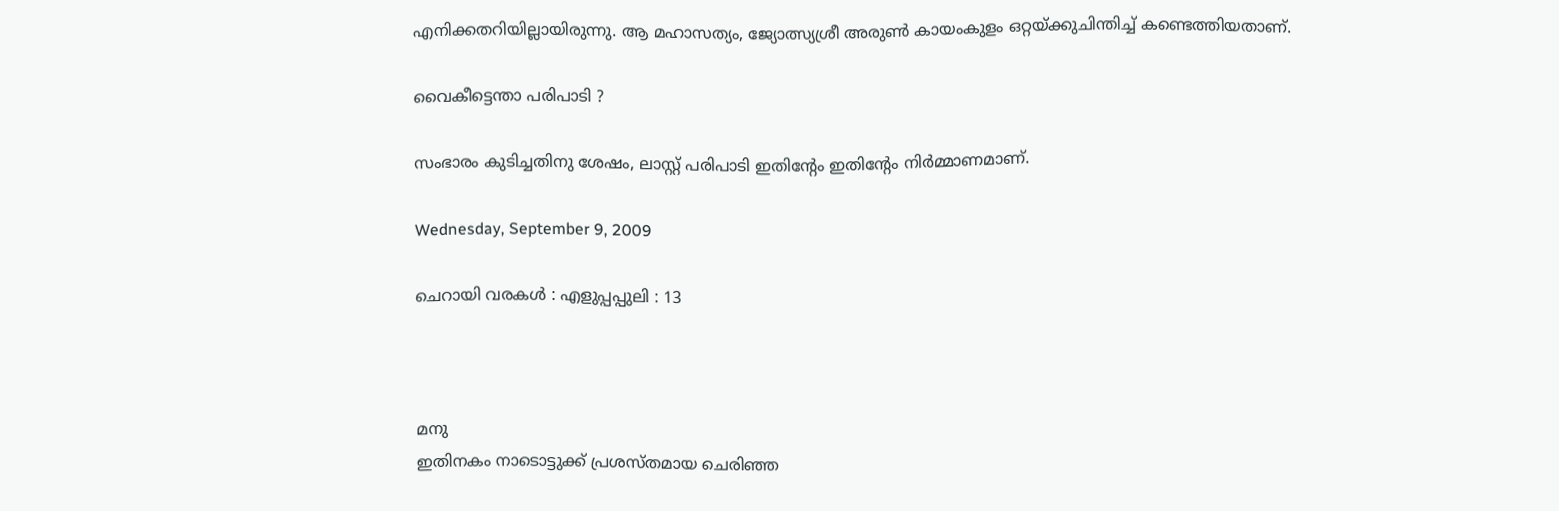എനിക്കതറിയില്ലായിരുന്നു. ആ മഹാസത്യം, ജ്യോത്സ്യശ്രീ അരുണ്‍ കായംകുളം ഒറ്റയ്ക്കുചിന്തിച്ച് കണ്ടെത്തിയതാണ്.

വൈകീട്ടെന്താ പരിപാടി ?

സംഭാരം കുടിച്ചതിനു ശേഷം, ലാസ്റ്റ് പരിപാടി ഇതിന്റേം ഇതിന്റേം നിര്‍മ്മാണമാണ്.

Wednesday, September 9, 2009

ചെറായി വരകള്‍ : എളുപ്പപ്പുലി : 13



മനു
ഇതിനകം നാടൊട്ടുക്ക് പ്രശസ്തമായ ചെരിഞ്ഞ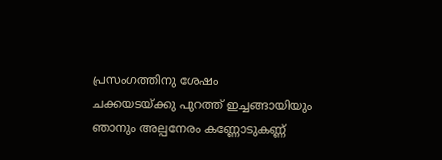പ്രസംഗത്തിനു ശേഷം
ചക്കയടയ്ക്കു പുറത്ത് ഇച്ചങ്ങായിയും ഞാനും അല്പനേരം കണ്ണോടുകണ്ണ്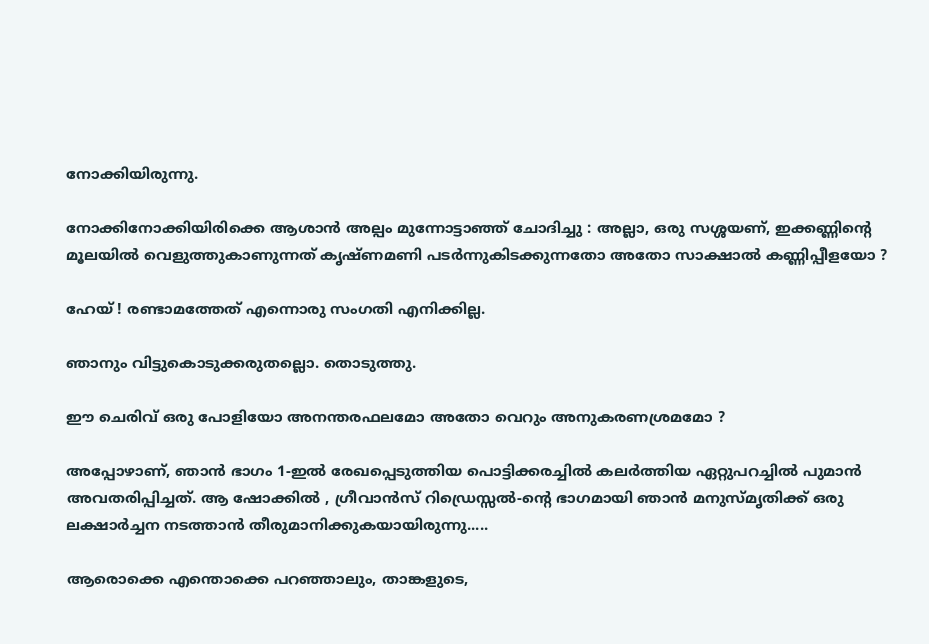നോക്കിയിരുന്നു.

നോക്കിനോക്കിയിരിക്കെ ആശാന്‍ അല്പം മുന്നോട്ടാഞ്ഞ് ചോദിച്ചു : അല്ലാ, ഒരു സശ്ശയണ്, ഇക്കണ്ണിന്റെ മൂലയില്‍ വെളുത്തുകാണുന്നത് കൃഷ്ണമണി പടര്‍ന്നുകിടക്കുന്നതോ അതോ സാക്ഷാല്‍ കണ്ണിപ്പീളയോ ?

ഹേയ് ! രണ്ടാമത്തേത് എന്നൊരു സംഗതി എനിക്കില്ല.

ഞാനും വിട്ടുകൊടുക്കരുതല്ലൊ. തൊടുത്തു.

ഈ ചെരിവ് ഒരു പോളിയോ അനന്തരഫലമോ അതോ വെറും അനുകരണശ്രമമോ ?

അപ്പോഴാണ്, ഞാന്‍ ഭാഗം 1-ഇല്‍ രേഖപ്പെടുത്തിയ പൊട്ടിക്കരച്ചില്‍ കലര്‍ത്തിയ ഏറ്റുപറച്ചില്‍ പുമാന്‍ അവതരിപ്പിച്ചത്. ആ ഷോക്കില്‍ , ഗ്രീവാന്‍സ് റിഡ്രെസ്സല്‍-ന്റെ ഭാഗമായി ഞാന്‍ മനുസ്മൃതിക്ക് ഒരു ലക്ഷാര്‍ച്ചന നടത്താന്‍ തീരുമാനിക്കുകയായിരുന്നു.....

ആരൊക്കെ എന്തൊക്കെ പറഞ്ഞാലും, താങ്കളുടെ,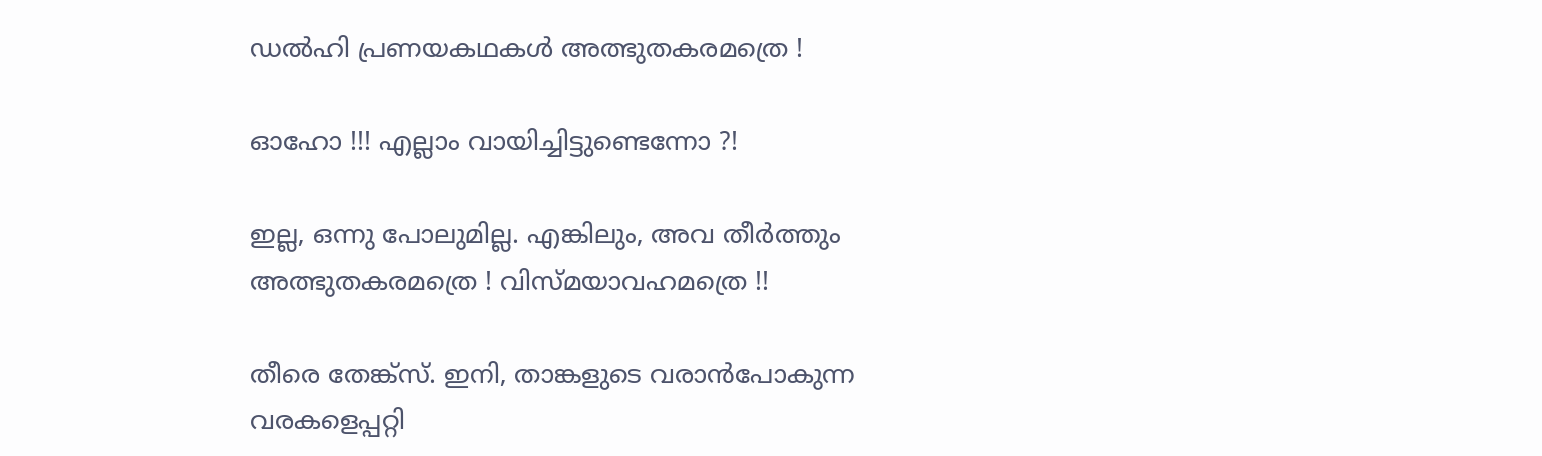ഡല്‍ഹി പ്രണയകഥകള്‍ അത്ഭുതകരമത്രെ !

ഓഹോ !!! എല്ലാം വായിച്ചിട്ടുണ്ടെന്നോ ?!

ഇല്ല, ഒന്നു പോലുമില്ല. എങ്കിലും, അവ തീര്‍ത്തും അത്ഭുതകരമത്രെ ! വിസ്മയാവഹമത്രെ !!

തീരെ തേങ്ക്സ്. ഇനി, താങ്കളുടെ വരാന്‍പോകുന്ന വരകളെപ്പറ്റി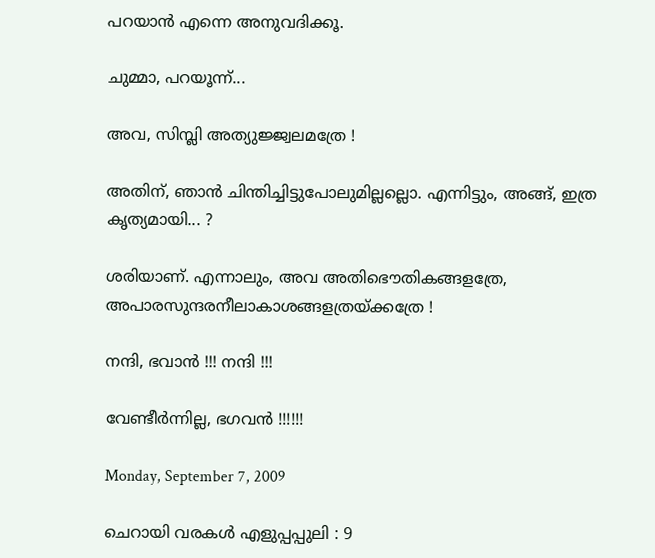പറയാന്‍ എന്നെ അനുവദിക്കൂ.

ചുമ്മാ, പറയൂന്ന്...

അവ, സിമ്പ്ലി അത്യുജ്ജ്വലമത്രേ !

അതിന്, ഞാന്‍ ചിന്തിച്ചിട്ടുപോലുമില്ലല്ലൊ. എന്നിട്ടും, അങ്ങ്, ഇത്ര കൃത്യമായി... ?

ശരിയാണ്. എന്നാലും, അവ അതിഭൌതികങ്ങളത്രേ,
അപാരസുന്ദരനീലാകാശങ്ങളത്രയ്ക്കത്രേ !

നന്ദി, ഭവാന്‍ !!! നന്ദി !!!

വേണ്ടീര്‍ന്നില്ല, ഭഗവന്‍ !!!!!!

Monday, September 7, 2009

ചെറായി വരകള്‍ എളുപ്പപ്പുലി : 9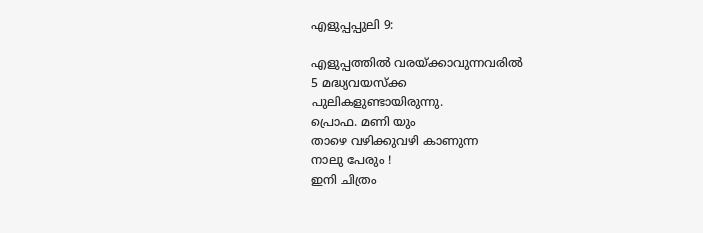എളുപ്പപ്പുലി 9:

എളുപ്പത്തില്‍ വരയ്ക്കാവുന്നവരില്‍
5 മദ്ധ്യവയസ്ക്ക
പുലികളുണ്ടായിരുന്നു.
പ്രൊഫ. മണി യും
താഴെ വഴിക്കുവഴി കാണുന്ന
നാലു പേരും !
ഇനി ചിത്രം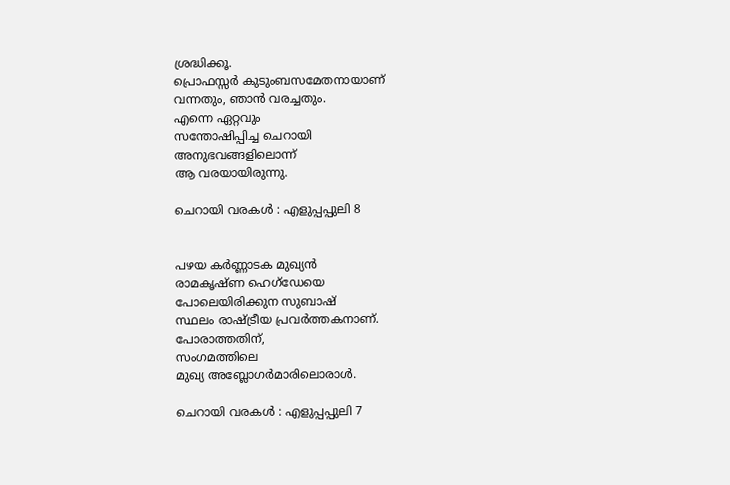ശ്രദ്ധിക്കൂ.
പ്രൊഫസ്സര്‍ കുടുംബസമേതനായാണ്
വന്നതും, ഞാന്‍ വരച്ചതും.
എന്നെ ഏറ്റവും
സന്തോഷിപ്പിച്ച ചെറായി
അനുഭവങ്ങളിലൊന്ന്
ആ വരയായിരുന്നു.

ചെറായി വരകള്‍ : എളുപ്പപ്പുലി 8


പഴയ കര്‍ണ്ണാടക മുഖ്യന്‍
രാമകൃഷ്ണ ഹെഗ്ഡേയെ
പോലെയിരിക്കുന സുബാഷ്
സ്ഥലം രാഷ്ട്രീയ പ്രവര്‍ത്തകനാണ്.
പോരാത്തതിന്,
സംഗമത്തിലെ
മുഖ്യ അബ്ലോഗര്‍മാരിലൊരാള്‍.

ചെറായി വരകള്‍ : എളുപ്പപ്പുലി 7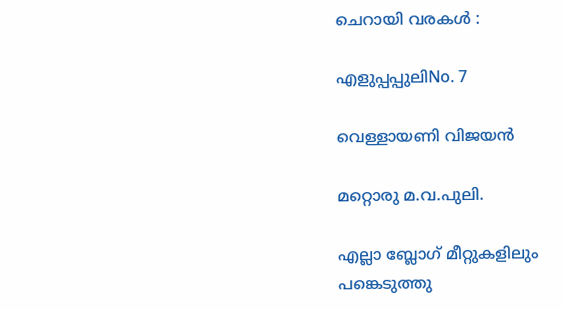ചെറായി വരകള്‍‍ :

എളുപ്പപ്പുലിNo. 7

വെള്ളായണി വിജയന്‍

മറ്റൊരു മ.വ.പുലി.

എല്ലാ ബ്ലോഗ് മീറ്റുകളിലും
പങ്കെടുത്തു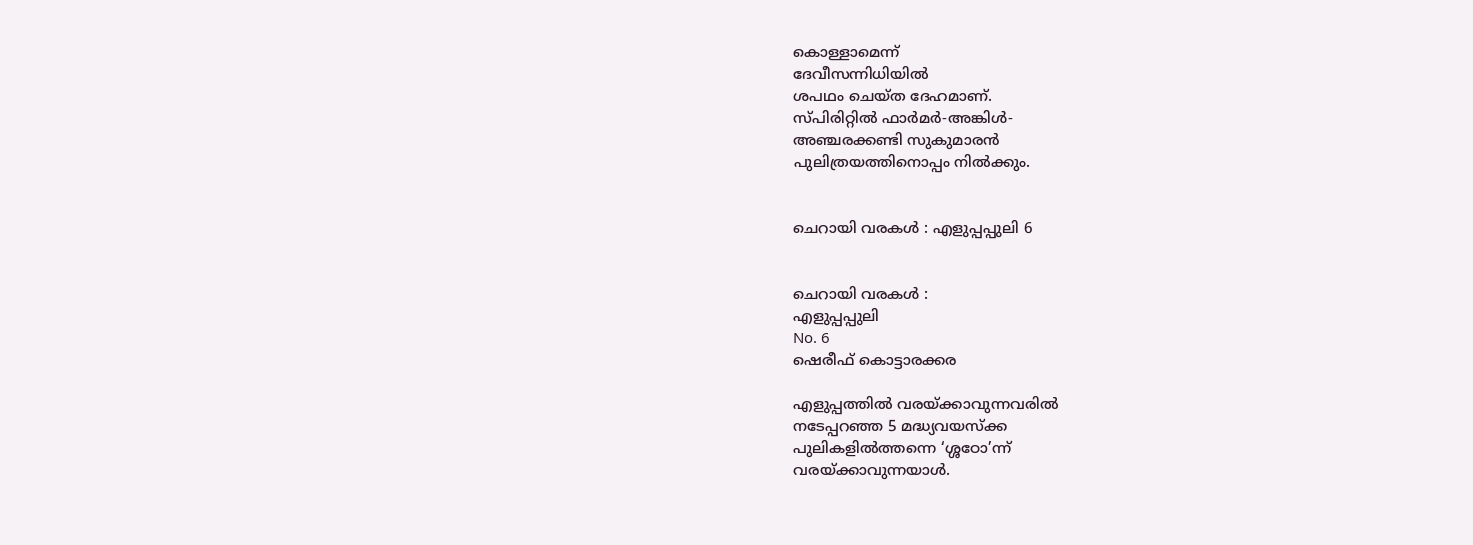കൊള്ളാമെന്ന്
ദേവീസന്നിധിയില്‍
ശപഥം ചെയ്ത ദേഹമാണ്.
സ്പിരിറ്റില്‍ ഫാര്‍മര്‍-അങ്കിള്‍-
അഞ്ചരക്കണ്ടി സുകുമാരന്‍
പുലിത്രയത്തിനൊപ്പം നില്‍ക്കും.


ചെറായി വരകള്‍ : എളുപ്പപ്പുലി 6


ചെറായി വരകള്‍ :
എളുപ്പപ്പുലി
No. 6
ഷെരീഫ് കൊട്ടാരക്കര

എളുപ്പത്തില്‍ വരയ്ക്കാവുന്നവരില്‍
നടേപ്പറഞ്ഞ 5 മദ്ധ്യവയസ്ക്ക
പുലികളില്‍ത്തന്നെ ‘ശ്ശഠോ’ന്ന്
വരയ്ക്കാവുന്നയാള്‍.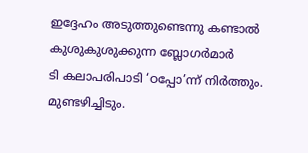ഇദ്ദേഹം അടുത്തുണ്ടെന്നു കണ്ടാല്‍
കുശുകുശുക്കുന്ന ബ്ലോഗര്‍മാര്‍
ടി കലാപരിപാടി ‘ഠപ്പോ’ന്ന് നിര്‍ത്തും.
മുണ്ടഴിച്ചിടും.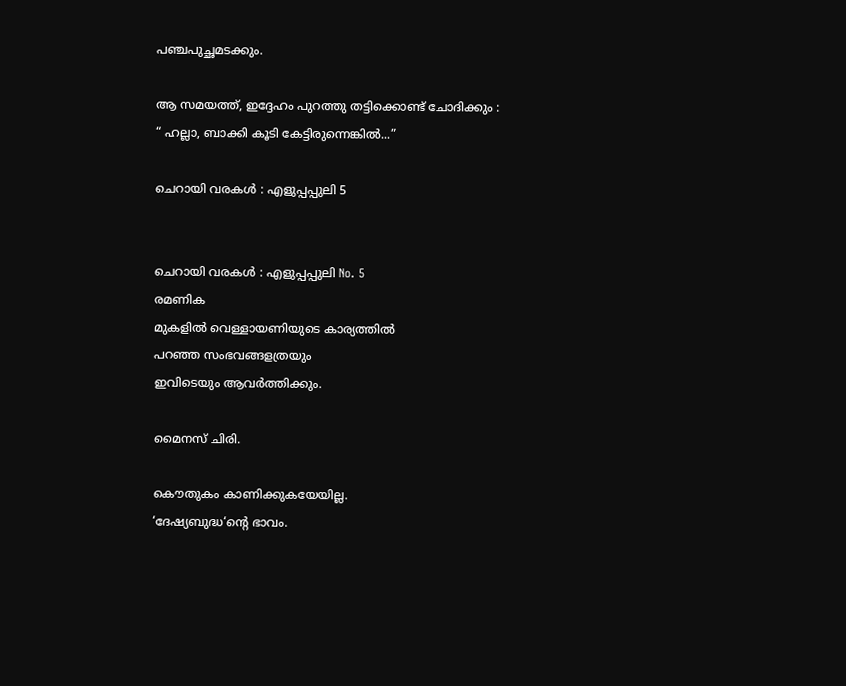പഞ്ചപുച്ഛമടക്കും.

ആ സമയത്ത്, ഇദ്ദേഹം പുറത്തു തട്ടിക്കൊണ്ട് ചോദിക്കും :
“ ഹല്ലാ, ബാക്കി കൂടി കേട്ടിരുന്നെങ്കില്‍...”

ചെറായി വരകള്‍ : എളുപ്പപ്പുലി 5


ചെറായി വരകള്‍ : എളുപ്പപ്പുലി No. 5
രമണിക
മുകളില്‍ വെള്ളായണിയുടെ കാര്യത്തില്‍
പറഞ്ഞ സംഭവങ്ങളത്രയും
ഇവിടെയും ആവര്‍ത്തിക്കും.

മൈനസ് ചിരി.

കൌതുകം കാണിക്കുകയേയില്ല.
‘ദേഷ്യബുദ്ധ‘ന്റെ ഭാവം.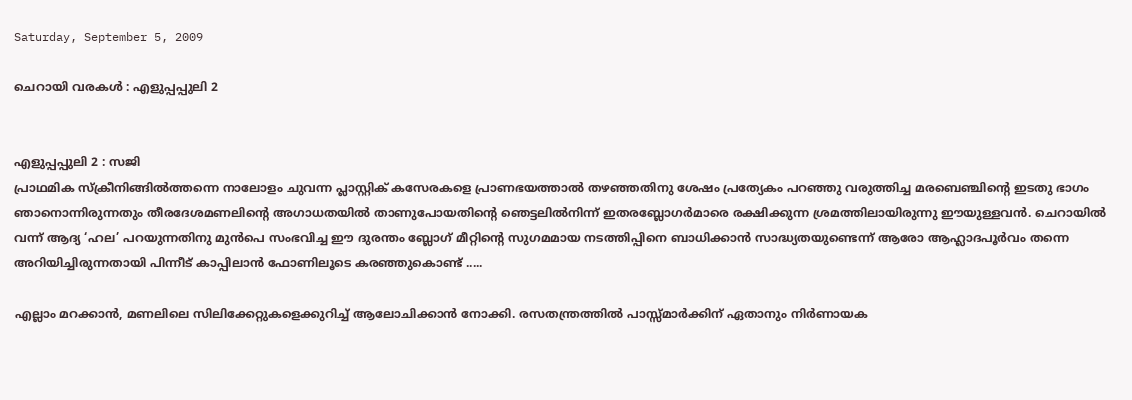Saturday, September 5, 2009

ചെറായി വരകള്‍ : എളുപ്പപ്പുലി 2


എളുപ്പപ്പുലി 2 : സജി
പ്രാഥമിക സ്ക്രീനിങ്ങില്‍ത്തന്നെ നാലോളം ചുവന്ന പ്ലാസ്റ്റിക് കസേരകളെ പ്രാണഭയത്താല്‍ തഴഞ്ഞതിനു ശേഷം പ്രത്യേകം പറഞ്ഞു വരുത്തിച്ച മരബെഞ്ചിന്റെ ഇടതു ഭാഗം ഞാനൊന്നിരുന്നതും തീരദേശമണലിന്റെ അഗാധതയില്‍ താണുപോയതിന്റെ ഞെട്ടലില്‍നിന്ന് ഇതരബ്ലോഗര്‍മാരെ രക്ഷിക്കുന്ന ശ്രമത്തിലായിരുന്നു ഈയുള്ളവന്‍. ചെറായില്‍ വന്ന് ആദ്യ ‘ഹല’ പറയുന്നതിനു മുന്‍പെ സംഭവിച്ച ഈ ദുരന്തം ബ്ലോഗ് മീറ്റിന്റെ സുഗമമായ നടത്തിപ്പിനെ ബാധിക്കാന്‍ സാദ്ധ്യതയുണ്ടെന്ന് ആരോ ആഹ്ലാദപൂര്‍വം തന്നെ അറിയിച്ചിരുന്നതായി പിന്നീട് കാപ്പിലാന്‍ ഫോണിലൂടെ കരഞ്ഞുകൊണ്ട് .....

എല്ലാം മറക്കാന്‍, മണലിലെ സിലിക്കേറ്റുകളെക്കുറിച്ച് ആലോചിക്കാന്‍ നോക്കി. രസതന്ത്രത്തില്‍ പാസ്സ്മാര്‍ക്കിന് ഏതാനും നിര്‍ണായക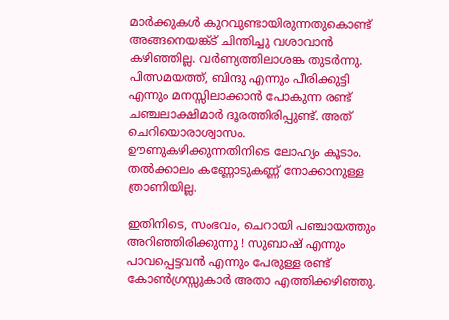മാര്‍ക്കുകള്‍ കുറവുണ്ടായിരുന്നതുകൊണ്ട് അങ്ങനെയങ്ക്ട് ചിന്തിച്ചു വശാവാന്‍ കഴിഞ്ഞില്ല. വര്‍ണ്യത്തിലാശങ്ക തുടര്‍ന്നു. പിത്സമയത്ത്, ബിന്ദു എന്നും പീരിക്കുട്ടി എന്നും മനസ്സിലാക്കാന്‍ പോകുന്ന രണ്ട് ചഞ്ചലാക്ഷിമാര്‍ ദൂരത്തിരിപ്പുണ്ട്. അത് ചെറിയൊരാശ്വാസം. ഊണുകഴിക്കുന്നതിനിടെ ലോഹ്യം കൂടാം. തല്‍ക്കാലം കണ്ണോടുകണ്ണ് നോക്കാനുള്ള ത്രാണിയില്ല.

ഇതിനിടെ, സംഭവം, ചെറായി പഞ്ചായത്തും അറിഞ്ഞിരിക്കുന്നു ! സുബാഷ് എന്നും പാവപ്പെട്ടവന്‍ എന്നും പേരുള്ള രണ്ട് കോണ്‍ഗ്രസ്സുകാര്‍ അതാ എത്തിക്കഴിഞ്ഞു.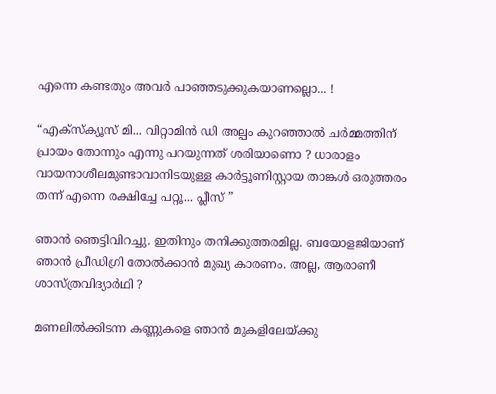എന്നെ കണ്ടതും അവര്‍ പാഞ്ഞടുക്കുകയാണല്ലൊ... !

“എക്സ്ക്യൂസ് മി... വിറ്റാമിന്‍ ഡി അല്പം കുറഞ്ഞാല്‍ ചര്‍മ്മത്തിന് പ്രായം തോന്നും എന്നു പറയുന്നത് ശരിയാണൊ ? ധാരാളം വായനാശീലമുണ്ടാവാനിടയുള്ള കാര്‍ട്ടൂണിസ്റ്റായ താങ്കള്‍ ഒരുത്തരം തന്ന് എന്നെ രക്ഷിച്ചേ പറ്റൂ... പ്ലീസ് ”

ഞാന്‍ ഞെട്ടിവിറച്ചു. ഇതിനും തനിക്കുത്തരമില്ല. ബയോളജിയാണ് ഞാന്‍ പ്രീഡിഗ്രി തോല്‍ക്കാന്‍ മുഖ്യ കാരണം. അല്ല, ആരാണീ ശാസ്ത്രവിദ്യാര്‍ഥി ?

മണലില്‍ക്കിടന്ന കണ്ണുകളെ ഞാന്‍ മുകളിലേയ്ക്കു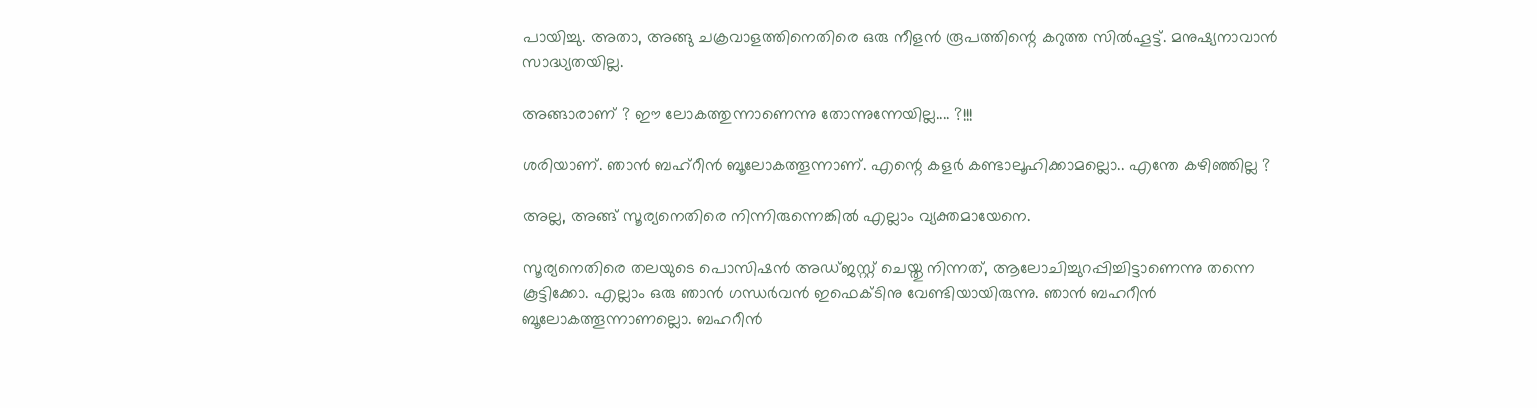പായിച്ചു. അതാ, അങ്ങു ചക്രവാളത്തിനെതിരെ ഒരു നീളന്‍ രൂപത്തിന്റെ കറുത്ത സില്‍ഹൂട്ട്. മനുഷ്യനാവാന്‍ സാദ്ധ്യതയില്ല.

അങ്ങാരാണ് ? ഈ ലോകത്തുന്നാണെന്നു തോന്നുന്നേയില്ല.... ?!!!

ശരിയാണ്. ഞാന്‍ ബഹ്റീന്‍ ബൂലോകത്തൂന്നാണ്. എന്റെ കളര്‍ കണ്ടാലൂഹിക്കാമല്ലൊ.. എന്തേ കഴിഞ്ഞില്ല ?

അല്ല, അങ്ങ് സൂര്യനെതിരെ നിന്നിരുന്നെങ്കില്‍ എല്ലാം വ്യക്തമായേനെ.

സൂര്യനെതിരെ തലയുടെ പൊസിഷന്‍ അഡ്ജസ്റ്റ് ചെയ്തു നിന്നത്, ആലോചിച്ചുറപ്പിച്ചിട്ടാണെന്നു തന്നെ കൂട്ടിക്കോ. എല്ലാം ഒരു ഞാന്‍ ഗന്ധര്‍വന്‍ ഇഫെക്ടിനു വേണ്ടിയായിരുന്നു. ഞാന്‍ ബഹറീന്‍ ബൂലോകത്തൂന്നാണല്ലൊ. ബഹറീന്‍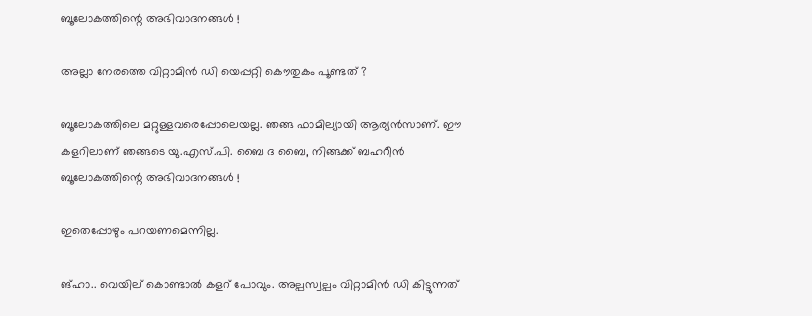ബൂലോകത്തിന്റെ അഭിവാദനങ്ങള്‍ !

അല്ലാ നേരത്തെ വിറ്റാമിന്‍ ഡി യെപ്പറ്റി കൌതുകം പൂണ്ടത് ?

ബൂലോകത്തിലെ മറ്റുള്ളവരെപ്പോലെയല്ല. ഞങ്ങ ഫാമില്യായി ആര്യന്‍സാണ്. ഈ കളറിലാണ് ഞങ്ങടെ യു.എസ്.പി. ബൈ ദ ബൈ, നിങ്ങക്ക് ബഹറീന്‍ ബൂലോകത്തിന്റെ അഭിവാദനങ്ങള്‍ !

ഇതെപ്പോഴും പറയണമെന്നില്ല.

ങ്ഹാ.. വെയില് കൊണ്ടാല്‍ കളറ് പോവും. അല്പസ്വല്പം വിറ്റാമിന്‍ ഡി കിട്ടുന്നത്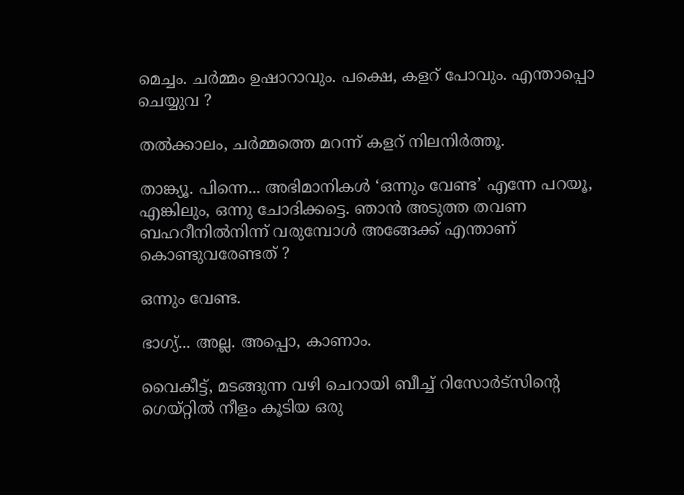മെച്ചം. ചര്‍മ്മം ഉഷാറാവും. പക്ഷെ, കളറ് പോവും. എന്താപ്പൊ ചെയ്യുവ ?

തല്‍ക്കാലം, ചര്‍മ്മത്തെ മറന്ന് കളറ് നിലനിര്‍ത്തൂ.

താങ്ക്യൂ. പിന്നെ... അഭിമാനികള്‍ ‘ഒന്നും വേണ്ട’ എന്നേ പറയൂ, എങ്കിലും, ഒന്നു ചോദിക്കട്ടെ. ഞാന്‍ അടുത്ത തവണ ബഹറീനില്‍നിന്ന് വരുമ്പോള്‍ അങ്ങേക്ക് എന്താണ് കൊണ്ടുവരേണ്ടത് ?

ഒന്നും വേണ്ട.

ഭാഗ്യ്... അല്ല. അപ്പൊ, കാണാം.

വൈകീട്ട്, മടങ്ങുന്ന വഴി ചെറായി ബീച്ച് റിസോര്‍ട്സിന്റെ ഗെയ്റ്റില്‍ നീളം കൂടിയ ഒരു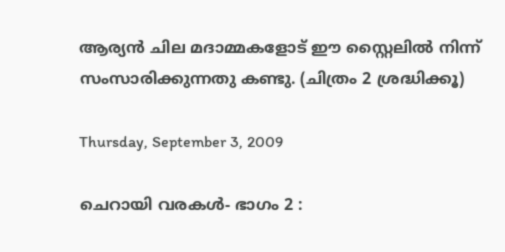ആര്യന്‍ ചില മദാമ്മകളോട് ഈ സ്റ്റൈലില്‍ നിന്ന് സംസാരിക്കുന്നതു കണ്ടു. (ചിത്രം 2 ശ്രദ്ധിക്കൂ)

Thursday, September 3, 2009

ചെറായി വരകള്‍- ഭാഗം 2 :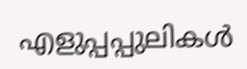എളുപ്പപ്പുലികള്‍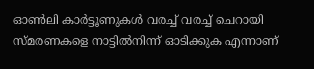ഓണ്‍ലി കാര്‍ട്ടൂണുകള്‍ വരച്ച് വരച്ച് ചെറായി സ്മരണകളെ നാട്ടില്‍നിന്ന് ഓടിക്കുക എന്നാണ്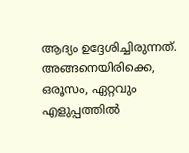ആദ്യം ഉദ്ദേശിച്ചിരുന്നത്. അങ്ങനെയിരിക്കെ, ഒരൂസം, ഏറ്റവും എളുപ്പത്തില്‍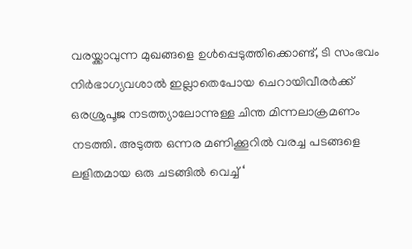വരയ്ക്കാവുന്ന മുഖങ്ങളെ ഉള്‍പ്പെടുത്തിക്കൊണ്ട്, ടി സംഭവം നിര്‍ഭാഗ്യവശാല്‍ ഇല്ലാതെപോയ ചെറായിവീരര്‍ക്ക് ഒരശ്രുപൂജ നടത്ത്യാലോന്നുള്ള ചിന്ത മിന്നലാക്രമണം നടത്തി. അടുത്ത ഒന്നര മണിക്കൂറില്‍ വരച്ച പടങ്ങളെ ലളിതമായ ഒരു ചടങ്ങില്‍ വെച്ച് ‘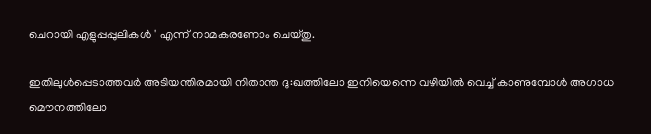ചെറായി എളുപ്പപ്പുലികള്‍ ' എന്ന് നാമകരണോം ചെയ്തു.

ഇതിലുള്‍പ്പെടാത്തവര്‍ അടിയന്തിരമായി നിതാന്ത ദു:ഖത്തിലോ ഇനിയെന്നെ വഴിയില്‍ വെച്ച് കാണുമ്പോള്‍ അഗാധ മൌനത്തിലോ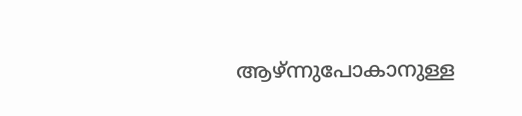ആഴ്ന്നുപോകാനുള്ള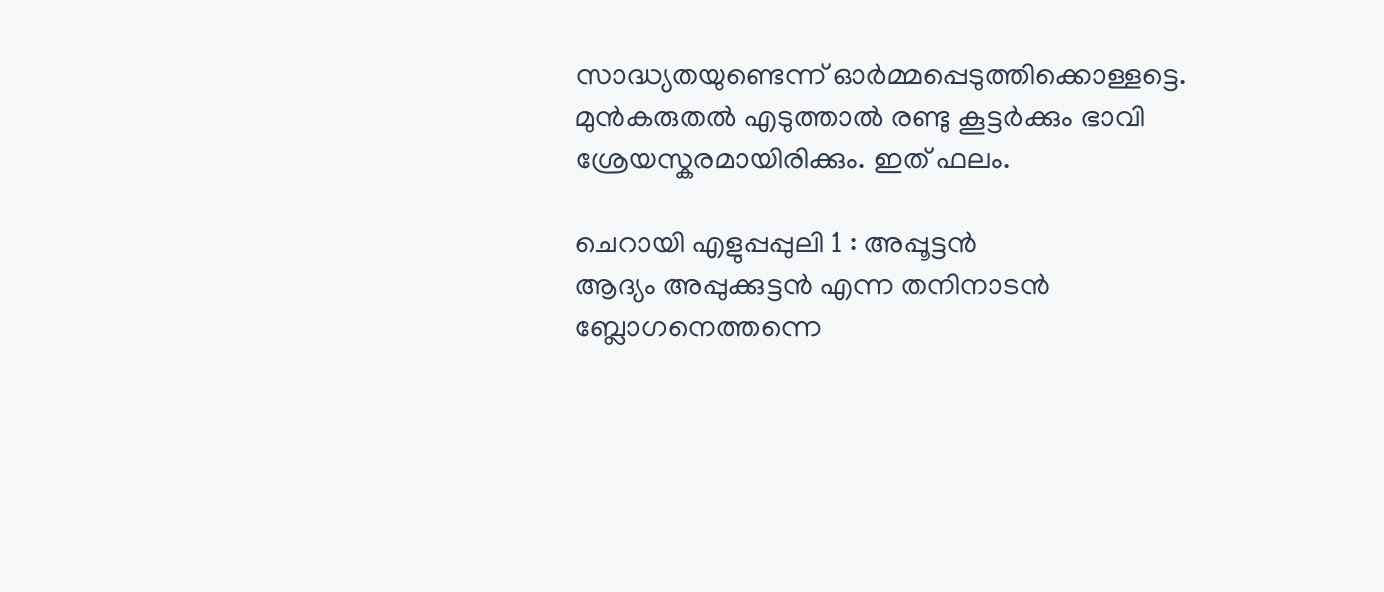സാദ്ധ്യതയുണ്ടെന്ന് ഓര്‍മ്മപ്പെടുത്തിക്കൊള്ളട്ടെ. മുന്‍കരുതല്‍ എടുത്താല്‍ രണ്ടു കൂട്ടര്‍ക്കും ഭാവി ശ്രേയസ്കരമായിരിക്കും. ഇത് ഫലം.

ചെറായി എളുപ്പപ്പുലി 1 : അപ്പൂട്ടന്‍
ആദ്യം അപ്പുക്കുട്ടന്‍ എന്ന തനിനാടന്‍ ബ്ലോഗനെത്തന്നെ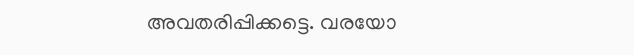അവതരിപ്പിക്കട്ടെ. വരയോ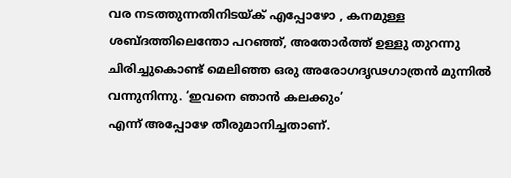വര നടത്തുന്നതിനിടയ്ക് എപ്പോഴോ , കനമുള്ള ശബ്ദത്തിലെന്തോ പറഞ്ഞ്, അതോര്‍ത്ത് ഉള്ളു തുറന്നു ചിരിച്ചുകൊണ്ട് മെലിഞ്ഞ ഒരു അരോഗദൃഢഗാത്രന്‍ മുന്നില്‍ വന്നുനിന്നു. ‘ഇവനെ ഞാന്‍ കലക്കും’
എന്ന് അപ്പോഴേ തീരുമാനിച്ചതാണ്.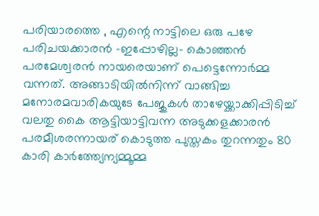പരിയാരത്തെ , എന്റെ നാട്ടിലെ ഒരു പഴേ പരിചയക്കാരന്‍ -ഇപ്പോഴില്ല- കൊഞ്ഞന്‍ പരമേശ്വരന്‍ നായരെയാണ് പെട്ടെന്നോര്‍മ്മ വന്നത്. അങ്ങാടിയില്‍നിന്ന് വാങ്ങിച്ച മനോരമവാരികയുടേ പേജുകള്‍ താഴേയ്ക്കാക്കിപ്പിടിച്ച് വലതു കൈ ആട്ടിയാട്ടിവന്ന അടുക്കളക്കാരന്‍ പരമീശരന്നായര് കൊടുത്ത പുസ്തകം തുറന്നതും 80 കാരി കാര്‍ത്ത്യേന്യമ്മൂമ്മ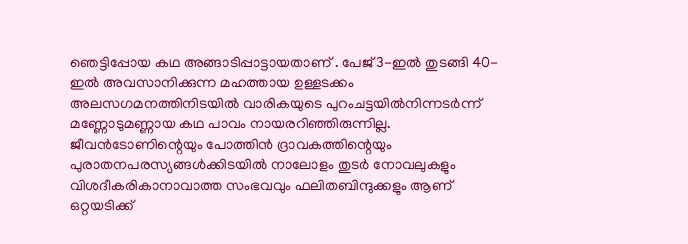ഞെട്ടിപ്പോയ കഥ അങ്ങാടിപ്പാട്ടായതാണ് . പേജ് 3-ഇല്‍ തുടങ്ങി 40-ഇല്‍ അവസാനിക്കുന്ന മഹത്തായ ഉള്ളടക്കം അലസഗമനത്തിനിടയില്‍ വാരികയുടെ പുറംചട്ടയില്‍നിന്നടര്‍ന്ന് മണ്ണോടുമണ്ണായ കഥ പാവം നായരറിഞ്ഞിരുന്നില്ല. ജീവന്‍ടോണിന്റെയും പോത്തിന്‍ ദ്രാവകത്തിന്റെയും പുരാതനപരസ്യങ്ങള്‍ക്കിടയില്‍ നാലോളം തുടര്‍ നോവലുകളും വിശദീകരികാനാവാത്ത സംഭവവും ഫലിതബിന്ദുക്കളും ആണ് ഒറ്റയടിക്ക്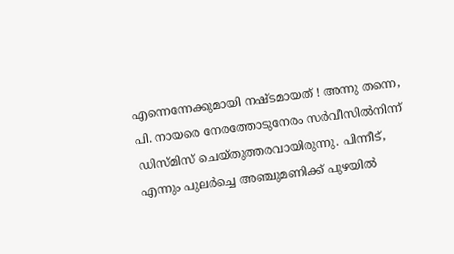എന്നെന്നേക്കുമായി നഷ്ടമായത് ! അന്നു തന്നെ, പി. നായരെ നേരത്തോടുനേരം സര്‍വീസില്‍നിന്ന് ഡിസ്മിസ് ചെയ്തുത്തരവായിരുന്നു. പിന്നീട്, എന്നും പുലര്‍ച്ചെ അഞ്ചുമണിക്ക് പുഴയില്‍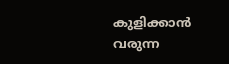കുളിക്കാന്‍ വരുന്ന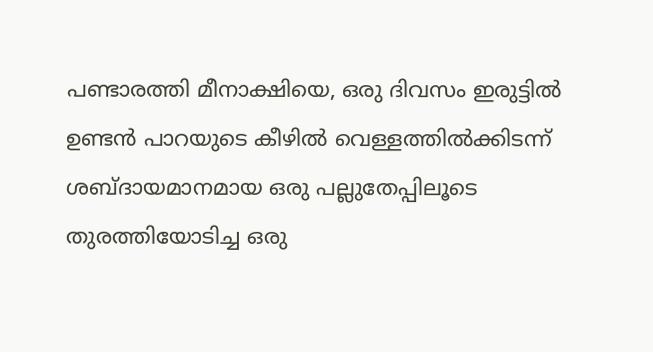പണ്ടാരത്തി മീനാക്ഷിയെ, ഒരു ദിവസം ഇരുട്ടില്‍ ഉണ്ടന്‍ പാറയുടെ കീഴില്‍ വെള്ളത്തില്‍ക്കിടന്ന് ശബ്ദായമാനമായ ഒരു പല്ലുതേപ്പിലൂടെ തുരത്തിയോടിച്ച ഒരു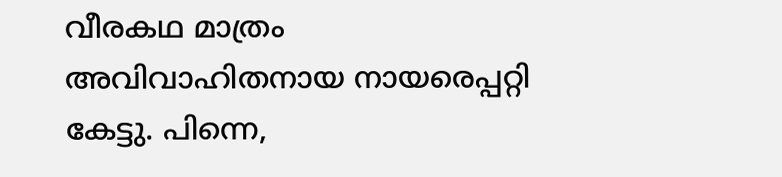വീരകഥ മാത്രം അവിവാഹിതനായ നായരെപ്പറ്റി കേട്ടു. പിന്നെ,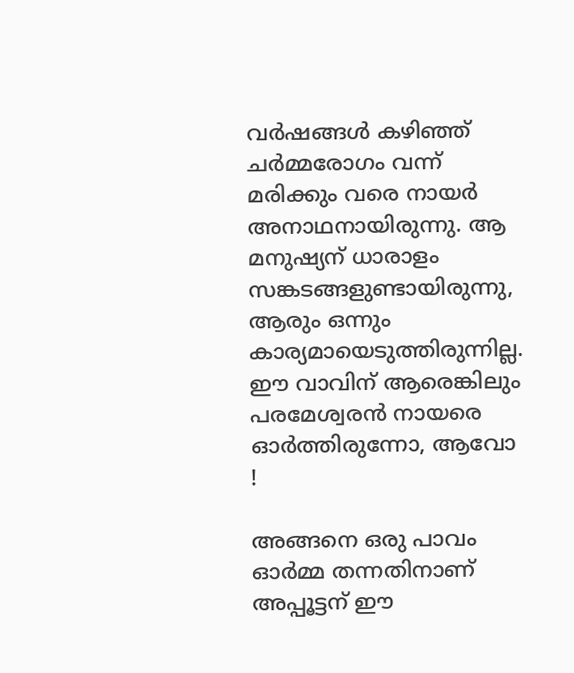വര്‍ഷങ്ങള്‍ കഴിഞ്ഞ് ചര്‍മ്മരോഗം വന്ന് മരിക്കും വരെ നായര്‍ അനാഥനായിരുന്നു. ആ മനുഷ്യന് ധാരാളം സങ്കടങ്ങളുണ്ടായിരുന്നു, ആരും ഒന്നും കാര്യമായെടുത്തിരുന്നില്ല. ഈ വാവിന് ആരെങ്കിലും പരമേശ്വരന്‍ നായരെ ഓര്‍ത്തിരുന്നോ, ആവോ !

അങ്ങനെ ഒരു പാവം ഓര്‍മ്മ തന്നതിനാണ് അപ്പൂട്ടന് ഈ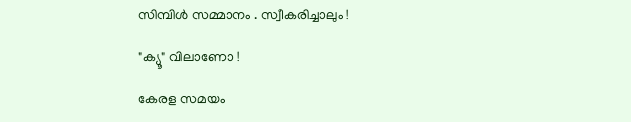സിമ്പിള്‍ സമ്മാനം . സ്വീകരിച്ചാലും !

"ക്യൂ" വിലാണോ !

കേരള സമയം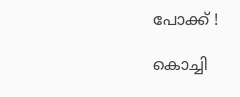പോക്ക് !

കൊച്ചി